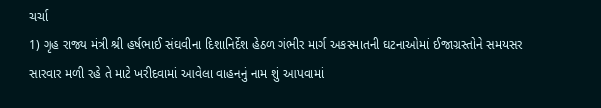ચર્ચા
1) ગૃહ રાજ્ય મંત્રી શ્રી હર્ષભાઈ સંઘવીના દિશાનિર્દેશ હેઠળ ગંભીર માર્ગ અકસ્માતની ઘટનાઓમાં ઈજાગ્રસ્તોને સમયસર સારવાર મળી રહે તે માટે ખરીદવામાં આવેલા વાહનનું નામ શું આપવામાં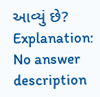આવ્યું છે?
Explanation:
No answer description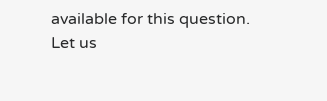available for this question.
Let us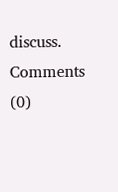discuss.
Comments (0)